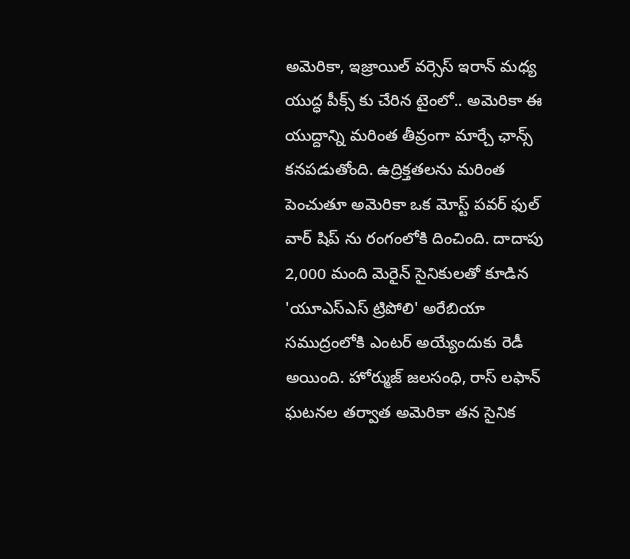అమెరికా, ఇజ్రాయిల్ వర్సెస్ ఇరాన్ మధ్య యుద్ధ పీక్స్ కు చేరిన టైంలో.. అమెరికా ఈ యుద్దాన్ని మరింత తీవ్రంగా మార్చే ఛాన్స్ కనపడుతోంది. ఉద్రిక్తతలను మరింత పెంచుతూ అమెరికా ఒక మోస్ట్ పవర్ ఫుల్ వార్ షిప్ ను రంగంలోకి దించింది. దాదాపు 2,000 మంది మెరైన్ సైనికులతో కూడిన 'యూఎస్ఎస్ ట్రిపోలి' అరేబియా సముద్రంలోకి ఎంటర్ అయ్యేందుకు రెడీ అయింది. హోర్ముజ్ జలసంధి, రాస్ లఫాన్ ఘటనల తర్వాత అమెరికా తన సైనిక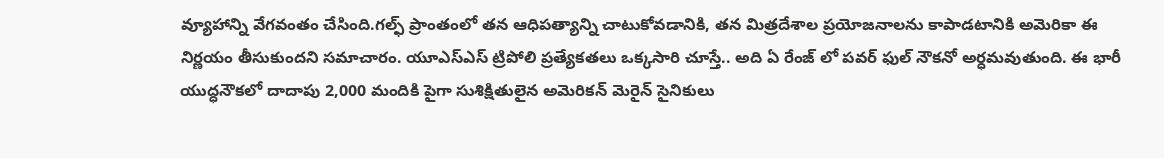వ్యూహాన్ని వేగవంతం చేసింది.గల్ఫ్ ప్రాంతంలో తన ఆధిపత్యాన్ని చాటుకోవడానికి, తన మిత్రదేశాల ప్రయోజనాలను కాపాడటానికి అమెరికా ఈ నిర్ణయం తీసుకుందని సమాచారం. యూఎస్ఎస్ ట్రిపోలి ప్రత్యేకతలు ఒక్కసారి చూస్తే.. అది ఏ రేంజ్ లో పవర్ ఫుల్ నౌకనో అర్ధమవుతుంది. ఈ భారీ యుద్ధనౌకలో దాదాపు 2,000 మందికి పైగా సుశిక్షితులైన అమెరికన్ మెరైన్ సైనికులు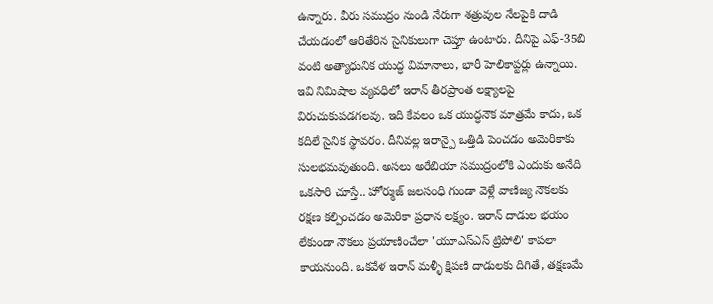ఉన్నారు. వీరు సముద్రం నుండి నేరుగా శత్రువుల నేలపైకి దాడి చేయడంలో ఆరితేరిన సైనికులుగా చెప్తూ ఉంటారు. దీనిపై ఎఫ్-35బి వంటి అత్యాధునిక యుద్ధ విమానాలు, భారీ హెలికాప్టర్లు ఉన్నాయి.
ఇవి నిమిషాల వ్యవధిలో ఇరాన్ తీరప్రాంత లక్ష్యాలపై విరుచుకుపడగలవు. ఇది కేవలం ఒక యుద్ధనౌక మాత్రమే కాదు, ఒక కదిలే సైనిక స్థావరం. దీనివల్ల ఇరాన్పై ఒత్తిడి పెంచడం అమెరికాకు సులభమవుతుంది. అసలు అరేబియా సముద్రంలోకి ఎందుకు అనేది ఒకసారి చూస్తే.. హోర్ముజ్ జలసంధి గుండా వెళ్లే వాణిజ్య నౌకలకు రక్షణ కల్పించడం అమెరికా ప్రధాన లక్ష్యం. ఇరాన్ దాడుల భయం లేకుండా నౌకలు ప్రయాణించేలా 'యూఎస్ఎస్ ట్రిపోలి' కాపలా కాయనుంది. ఒకవేళ ఇరాన్ మళ్ళీ క్షిపణి దాడులకు దిగితే, తక్షణమే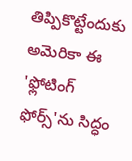తిప్పికొట్టేందుకు అమెరికా ఈ 'ఫ్లోటింగ్ ఫోర్స్'ను సిద్ధం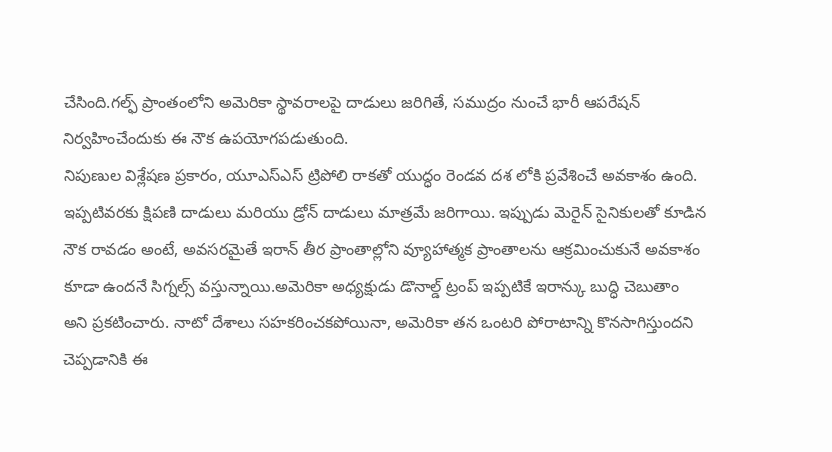చేసింది.గల్ఫ్ ప్రాంతంలోని అమెరికా స్థావరాలపై దాడులు జరిగితే, సముద్రం నుంచే భారీ ఆపరేషన్ నిర్వహించేందుకు ఈ నౌక ఉపయోగపడుతుంది.
నిపుణుల విశ్లేషణ ప్రకారం, యూఎస్ఎస్ ట్రిపోలి రాకతో యుద్ధం రెండవ దశ లోకి ప్రవేశించే అవకాశం ఉంది. ఇప్పటివరకు క్షిపణి దాడులు మరియు డ్రోన్ దాడులు మాత్రమే జరిగాయి. ఇప్పుడు మెరైన్ సైనికులతో కూడిన నౌక రావడం అంటే, అవసరమైతే ఇరాన్ తీర ప్రాంతాల్లోని వ్యూహాత్మక ప్రాంతాలను ఆక్రమించుకునే అవకాశం కూడా ఉందనే సిగ్నల్స్ వస్తున్నాయి.అమెరికా అధ్యక్షుడు డొనాల్డ్ ట్రంప్ ఇప్పటికే ఇరాన్కు బుద్ధి చెబుతాం అని ప్రకటించారు. నాటో దేశాలు సహకరించకపోయినా, అమెరికా తన ఒంటరి పోరాటాన్ని కొనసాగిస్తుందని చెప్పడానికి ఈ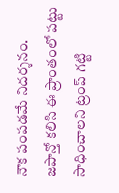నౌక పంపడమే నిదర్శనం. జపాన్తో కలిసి ఈ ప్రాంతంలో పట్టు సాధించాలని ట్రంప్ గట్టి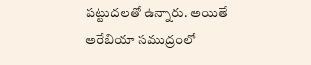పట్టుదలతో ఉన్నారు. అయితే అరేబియా సముద్రంలో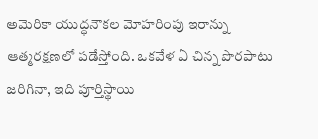అమెరికా యుద్ధనౌకల మోహరింపు ఇరాన్ను ఆత్మరక్షణలో పడేస్తోంది. ఒకవేళ ఏ చిన్న పొరపాటు జరిగినా, ఇది పూర్తిస్థాయి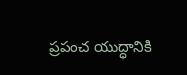ప్రపంచ యుద్ధానికి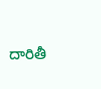దారితీ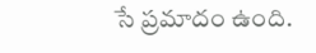సే ప్రమాదం ఉంది.